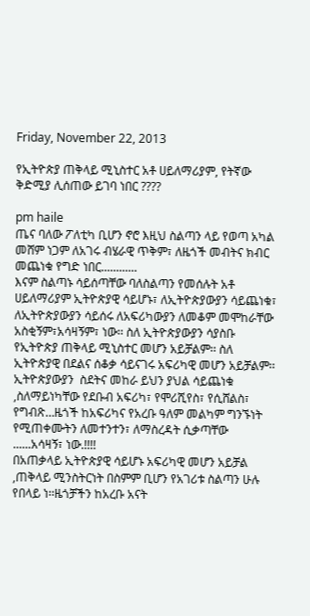Friday, November 22, 2013

የኢትዮጵያ ጠቅላይ ሚኒስተር አቶ ሀይለማሪያም, የትኛው ቅድሚያ ሊሰጠው ይገባ ነበር ????

pm haile
ጤና ባለው ፖለቲካ ቢሆን ኖሮ እዚህ ስልጣን ላይ የወጣ አካል መሸም ነጋም ለአገሩ ብሄራዊ ጥቅም፣ ለዜጎች መብትና ክብር መጨነቁ የግድ ነበር............
እናም ስልጣኑ ሳይሰጣቸው ባለስልጣን የመሰሉት አቶ ሀይለማሪያም ኢትዮጵያዊ ሳይሆኑ፣ ለኢትዮጵያውያን ሳይጨነቁ፣ ለኢትዮጵያውያን ሳይሰሩ ለአፍሪካውያን ለመቆም መሞከራቸው አስቂኝም፣አሳዛኝም፣ ነው፡፡ ስለ ኢትዮጵያውያን ሳያስቡ የኢትዮጵያ ጠቅላይ ሚኒስተር መሆን አይቻልም፡፡ ስለ ኢትዮጵያዊ በደልና ሰቆቃ ሳይናገሩ አፍሪካዊ መሆን አይቻልም፡፡ ኢትዮጵያውያን  ስደትና መከራ ይህን ያህል ሳይጨነቁ ,ስለማይነካቸው የደቡብ አፍሪካ፣ የሞሪሺየስ፣ የሲሸልስ፣ የግብጽ…ዜጎች ከአፍሪካና የአረቡ ዓለም መልካም ግንኙነት የሚጠቀሙትን ለመተንተን፣ ለማስረዳት ሲቃጣቸው ......አሳዛኝ፣ ነው.!!!!
በአጠቃላይ ኢትዮጵያዊ ሳይሆኑ አፍሪካዊ መሆን አይቻል ,ጠቅላይ ሚንስትርነት በስምም ቢሆን የአገሪቱ ስልጣን ሁሉ የበላይ ነ፡፡ዜጎቻችን ከአረቡ አናት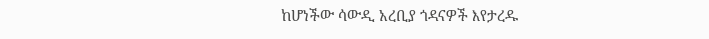ከሆነችው ሳውዲ አረቢያ ጎዳናዎች እየታረዱ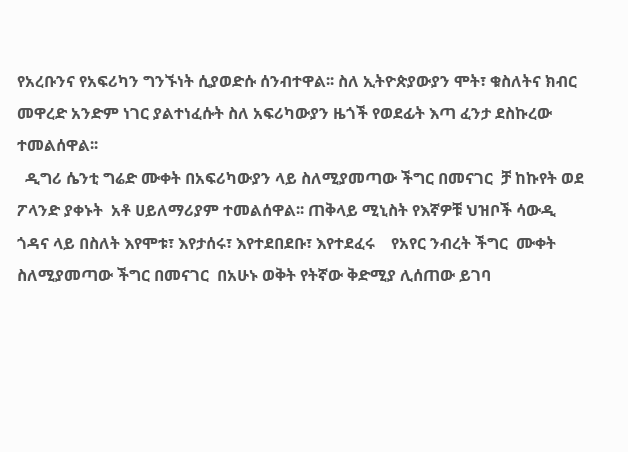የአረቡንና የአፍሪካን ግንኙነት ሲያወድሱ ሰንብተዋል፡፡ ስለ ኢትዮጵያውያን ሞት፣ ቁስለትና ክብር መዋረድ አንድም ነገር ያልተነፈሱት ስለ አፍሪካውያን ዜጎች የወደፊት እጣ ፈንታ ደስኩረው ተመልሰዋል፡፡
  ዲግሪ ሴንቲ ግሬድ ሙቀት በአፍሪካውያን ላይ ስለሚያመጣው ችግር በመናገር  ቻ ከኩየት ወደ ፖላንድ ያቀኑት  አቶ ሀይለማሪያም ተመልሰዋል፡፡ ጠቅላይ ሚኒስት የእኛዎቹ ህዝቦች ሳውዲ ጎዳና ላይ በስለት እየሞቱ፣ እየታሰሩ፣ እየተደበደቡ፣ እየተደፈሩ    የአየር ንብረት ችግር  ሙቀት ስለሚያመጣው ችግር በመናገር  በአሁኑ ወቅት የትኛው ቅድሚያ ሊሰጠው ይገባ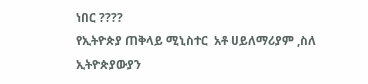ነበር ????
የኢትዮጵያ ጠቅላይ ሚኒስተር  አቶ ሀይለማሪያም ,ስለ ኢትዮጵያውያን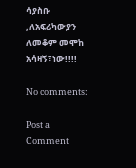ሳያስቡ ,ለአፍሪካውያን ለመቆም መሞከ አሳዛኝ፣ነው!!!!

No comments:

Post a Comment